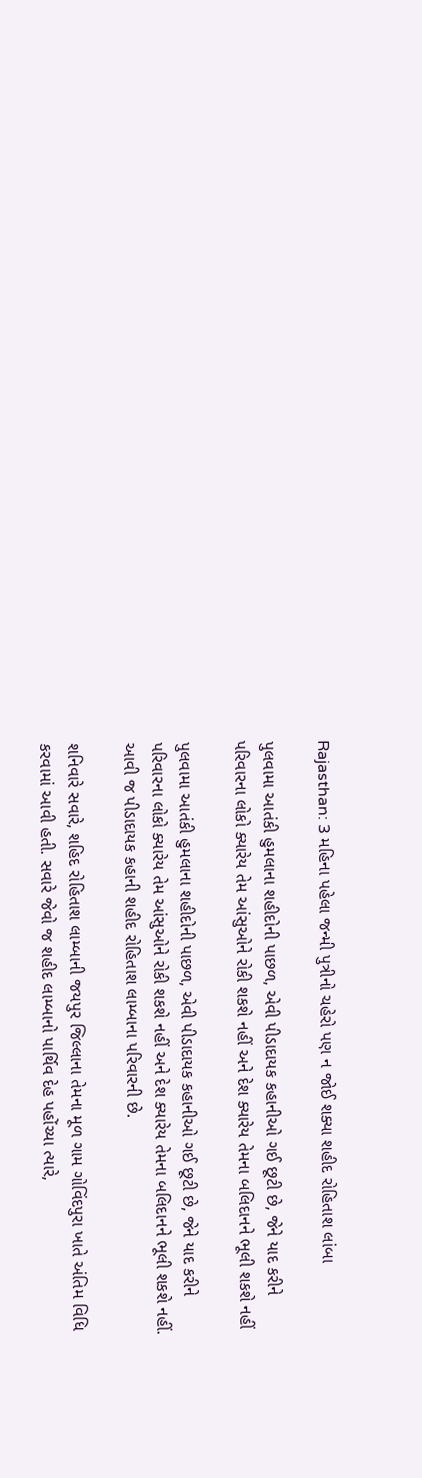Rajasthan: 3 મહિના પહેલા જન્મી પુત્રીનો ચહેરો પણ ન જોઈ શક્યા શહીદ રોહિતાશ લાંબા

પુલવામા આતંકી હુમલાના શહીદોની પાછળ, એવી પીડાદાયક કહાનીઓ ગઈ છૂટી છે, જેને યાદ કરીને પરિવારના લોકો ક્યારેય તેમ આંસુઓને રોકી શકશે નહીં અને દેશ ક્યારેય તેમના બલિદાનને ભૂલી શકશે નહીં

પુલવામા આતંકી હુમલાના શહીદોની પાછળ, એવી પીડાદાયક કહાનીઓ ગઈ છૂટી છે, જેને યાદ કરીને પરિવારના લોકો ક્યારેય તેમ આંસુઓને રોકી શકશે નહીં અને દેશ ક્યારેય તેમના બલિદાનને ભૂલી શકશે નહીં. આવી જ પીડાદાયક કહાની શહીદ રોહિતાશ લામ્બાના પરિવારની છે.

શનિવારે સવારે, શહિદ રોહિતાશ લામ્બાની જયપુર જિલ્લાના તેમના મૂળ ગામ ગોવિંદપુરા ખાતે અંતિમ વિધિ કરવામાં આવી હતી. સવારે જેવો જ શહીદ લામ્બાનો પાર્થિવ દેહ પહોંચ્યા ત્યારે,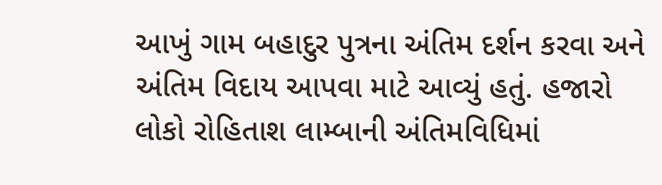આખું ગામ બહાદુર પુત્રના અંતિમ દર્શન કરવા અને અંતિમ વિદાય આપવા માટે આવ્યું હતું. હજારો લોકો રોહિતાશ લામ્બાની અંતિમવિધિમાં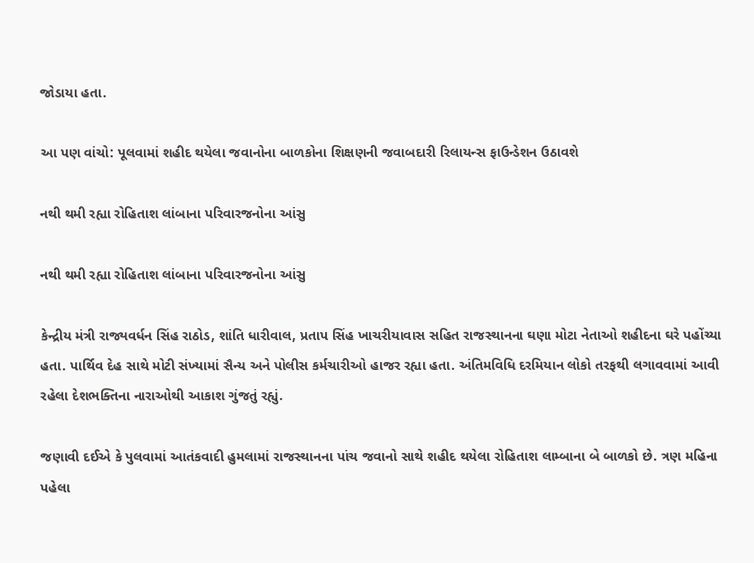જોડાયા હતા.

આ પણ વાંચો: પૂલવામાં શહીદ થયેલા જવાનોના બાળકોના શિક્ષણની જવાબદારી રિલાયન્સ ફાઉન્ડેશન ઉઠાવશે

નથી થમી રહ્યા રોહિતાશ લાંબાના પરિવારજનોના આંસુ

નથી થમી રહ્યા રોહિતાશ લાંબાના પરિવારજનોના આંસુ

કેન્દ્રીય મંત્રી રાજ્યવર્ધન સિંહ રાઠોડ, શાંતિ ધારીવાલ, પ્રતાપ સિંહ ખાચરીયાવાસ સહિત રાજસ્થાનના ઘણા મોટા નેતાઓ શહીદના ઘરે પહોંચ્યા હતા. પાર્થિવ દેહ સાથે મોટી સંખ્યામાં સૈન્ય અને પોલીસ કર્મચારીઓ હાજર રહ્યા હતા. અંતિમવિધિ દરમિયાન લોકો તરફથી લગાવવામાં આવી રહેલા દેશભક્તિના નારાઓથી આકાશ ગુંજતું રહ્યું.

જણાવી દઈએ કે પુલવામાં આતંકવાદી હુમલામાં રાજસ્થાનના પાંચ જવાનો સાથે શહીદ થયેલા રોહિતાશ લામ્બાના બે બાળકો છે. ત્રણ મહિના પહેલા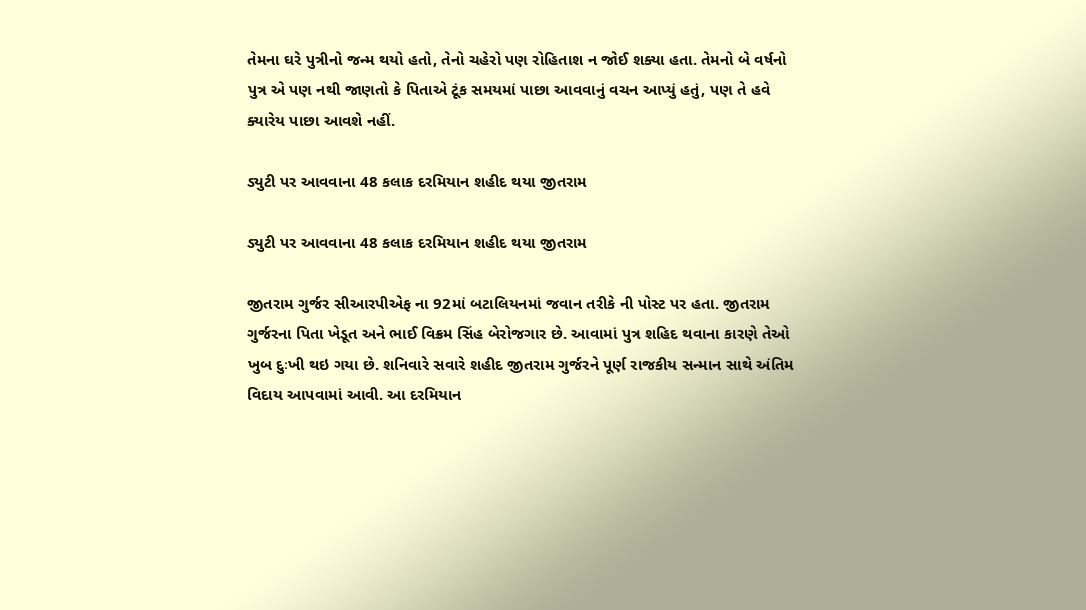તેમના ઘરે પુત્રીનો જન્મ થયો હતો, તેનો ચહેરો પણ રોહિતાશ ન જોઈ શક્યા હતા. તેમનો બે વર્ષનો પુત્ર એ પણ નથી જાણતો કે પિતાએ ટૂંક સમયમાં પાછા આવવાનું વચન આપ્યું હતું, પણ તે હવે ક્યારેય પાછા આવશે નહીં.

ડ્યુટી પર આવવાના 48 કલાક દરમિયાન શહીદ થયા જીતરામ

ડ્યુટી પર આવવાના 48 કલાક દરમિયાન શહીદ થયા જીતરામ

જીતરામ ગુર્જર સીઆરપીએફ ના 92માં બટાલિયનમાં જવાન તરીકે ની પોસ્ટ પર હતા. જીતરામ ગુર્જરના પિતા ખેડૂત અને ભાઈ વિક્રમ સિંહ બેરોજગાર છે. આવામાં પુત્ર શહિદ થવાના કારણે તેઓ ખુબ દુઃખી થઇ ગયા છે. શનિવારે સવારે શહીદ જીતરામ ગુર્જરને પૂર્ણ રાજકીય સન્માન સાથે અંતિમ વિદાય આપવામાં આવી. આ દરમિયાન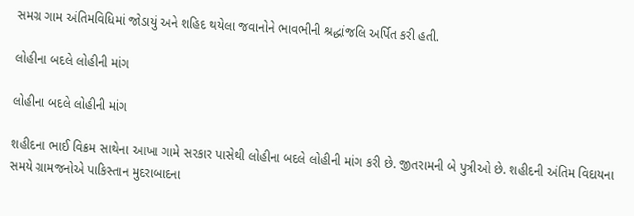સમગ્ર ગામ અંતિમવિધિમાં જોડાયું અને શહિદ થયેલા જવાનોને ભાવભીની શ્રદ્ધાંજલિ અર્પિત કરી હતી.

લોહીના બદલે લોહીની માંગ

લોહીના બદલે લોહીની માંગ

શહીદના ભાઈ વિક્રમ સાથેના આખા ગામે સરકાર પાસેથી લોહીના બદલે લોહીની માંગ કરી છે. જીતરામની બે પુત્રીઓ છે. શહીદની અંતિમ વિદાયના સમયે ગ્રામજનોએ પાકિસ્તાન મુદરાબાદના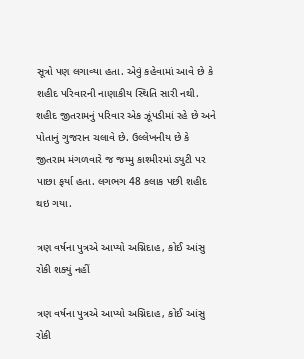સૂત્રો પણ લગાવ્યા હતા. એવું કહેવામાં આવે છે કે શહીદ પરિવારની નાણાકીય સ્થિતિ સારી નથી. શહીદ જીતરામનું પરિવાર એક ઝૂંપડીમાં રહે છે અને પોતાનું ગુજરાન ચલાવે છે. ઉલ્લેખનીય છે કે જીતરામ મંગળવારે જ જમ્મુ કાશ્મીરમાં ડ્યુટી પર પાછા ફર્યા હતા. લગભગ 48 કલાક પછી શહીદ થઇ ગયા.

ત્રણ વર્ષના પુત્રએ આપ્યો અગ્નિદાહ, કોઈ આંસુ રોકી શક્યું નહીં

ત્રણ વર્ષના પુત્રએ આપ્યો અગ્નિદાહ, કોઈ આંસુ રોકી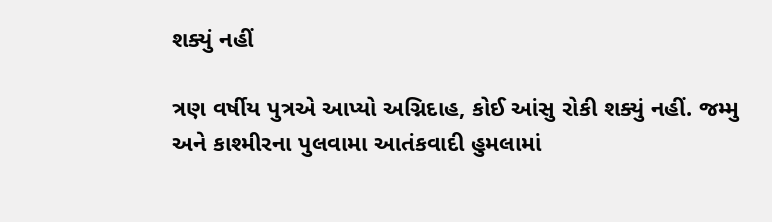શક્યું નહીં

ત્રણ વર્ષીય પુત્રએ આપ્યો અગ્નિદાહ, કોઈ આંસુ રોકી શક્યું નહીં. જમ્મુ અને કાશ્મીરના પુલવામા આતંકવાદી હુમલામાં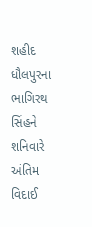શહીદ ધૌલપુરના ભાગિરથ સિંહને શનિવારે અંતિમ વિદાઈ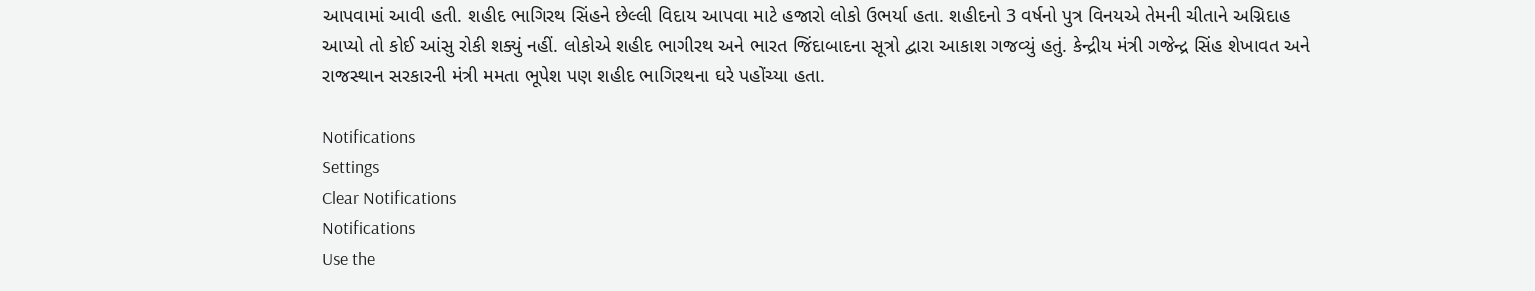આપવામાં આવી હતી. શહીદ ભાગિરથ સિંહને છેલ્લી વિદાય આપવા માટે હજારો લોકો ઉભર્યા હતા. શહીદનો 3 વર્ષનો પુત્ર વિનયએ તેમની ચીતાને અગ્નિદાહ આપ્યો તો કોઈ આંસુ રોકી શક્યું નહીં. લોકોએ શહીદ ભાગીરથ અને ભારત જિંદાબાદના સૂત્રો દ્વારા આકાશ ગજવ્યું હતું. કેન્દ્રીય મંત્રી ગજેન્દ્ર સિંહ શેખાવત અને રાજસ્થાન સરકારની મંત્રી મમતા ભૂપેશ પણ શહીદ ભાગિરથના ઘરે પહોંચ્યા હતા.

Notifications
Settings
Clear Notifications
Notifications
Use the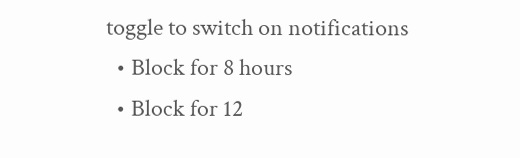toggle to switch on notifications
  • Block for 8 hours
  • Block for 12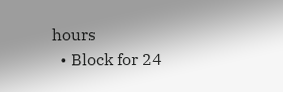hours
  • Block for 24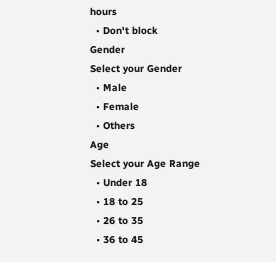hours
  • Don't block
Gender
Select your Gender
  • Male
  • Female
  • Others
Age
Select your Age Range
  • Under 18
  • 18 to 25
  • 26 to 35
  • 36 to 45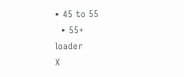• 45 to 55
  • 55+
loader
X